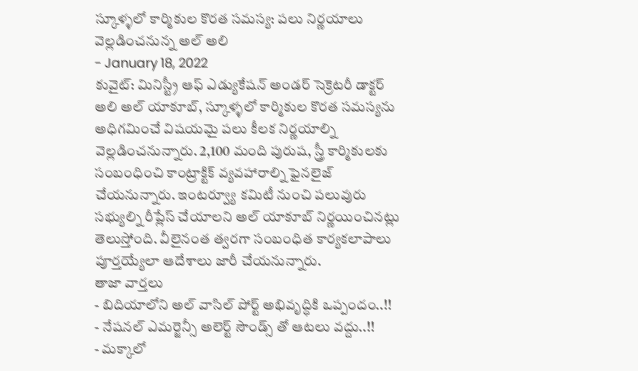స్కూళ్ళలో కార్మికుల కొరత సమస్య: పలు నిర్ణయాలు వెల్లడించనున్న అల్ అలి
- January 18, 2022
కువైట్: మినిస్ట్రీ ఆఫ్ ఎడ్యుకేషన్ అండర్ సెక్రెటరీ డాక్టర్ అలి అల్ యాకూబ్, స్కూళ్ళలో కార్మికుల కొరత సమస్యను అధిగమించే విషయమై పలు కీలక నిర్ణయాల్ని వెల్లడించనున్నారు. 2,100 మంది పురుష, స్త్రీ కార్మికులకు సంబంధించి కాంట్రాక్టిక్ వ్యవహారాల్ని ఫైనలైజ్ చేయనున్నారు. ఇంటర్వ్యూ కమిటీ నుంచి పలువురు సభ్యుల్ని రీప్లేస్ చేయాలని అల్ యాకూబ్ నిర్ణయించినట్లు తెలుస్తోంది. వీలైనంత త్వరగా సంబంధిత కార్యకలాపాలు పూర్తయ్యేలా ఆదేశాలు జారీ చేయనున్నారు.
తాజా వార్తలు
- బిదియాలోని అల్ వాసిల్ పోర్ట్ అభివృద్ధికి ఒప్పందం..!!
- నేషనల్ ఎమర్జెన్సీ అలెర్ట్ సౌండ్స్ తో ఆటలు వద్దు..!!
- మక్కాలో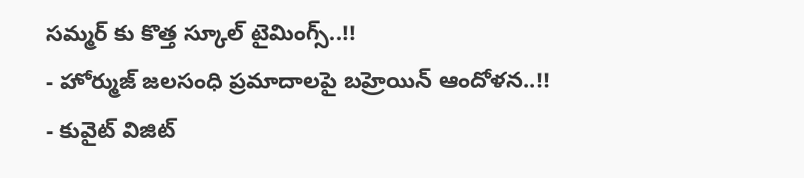సమ్మర్ కు కొత్త స్కూల్ టైమింగ్స్..!!
- హోర్ముజ్ జలసంధి ప్రమాదాలపై బహ్రెయిన్ ఆందోళన..!!
- కువైట్ విజిట్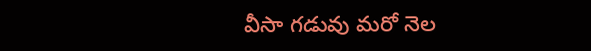వీసా గడువు మరో నెల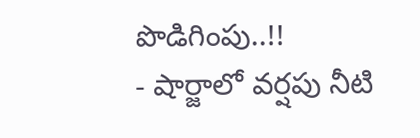పొడిగింపు..!!
- షార్జాలో వర్షపు నీటి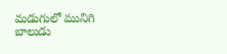మడుగులో మునిగి బాలుడు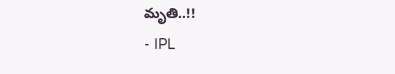మృతి..!!
- IPL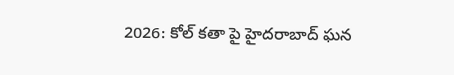2026: కోల్ కతా పై హైదరాబాద్ ఘన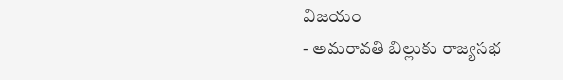విజయం
- అమరావతి బిల్లుకు రాజ్యసభ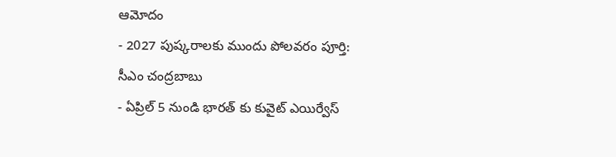ఆమోదం
- 2027 పుష్కరాలకు ముందు పోలవరం పూర్తి: సీఎం చంద్రబాబు
- ఏప్రిల్ 5 నుండి భారత్ కు కువైట్ ఎయిర్వేస్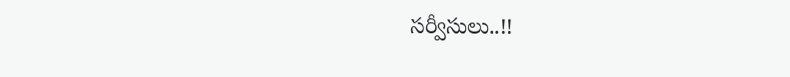సర్వీసులు..!!